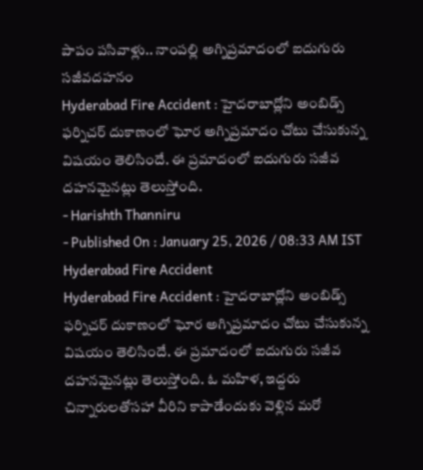పాపం పసివాళ్లు.. నాంపల్లి అగ్నిప్రమాదంలో ఐదుగురు సజీవదహనం
Hyderabad Fire Accident : హైదరాబాద్లోని అంబిడ్స్ ఫర్నిచర్ దుకాణంలో ఘోర అగ్నిప్రమాదం చోటు చేసుకున్న విషయం తెలిసిందే. ఈ ప్రమాదంలో ఐదుగురు సజీవ దహనమైనట్లు తెలుస్తోంది.
- Harishth Thanniru
- Published On : January 25, 2026 / 08:33 AM IST
Hyderabad Fire Accident
Hyderabad Fire Accident : హైదరాబాద్లోని అంబిడ్స్ ఫర్నిచర్ దుకాణంలో ఘోర అగ్నిప్రమాదం చోటు చేసుకున్న విషయం తెలిసిందే. ఈ ప్రమాదంలో ఐదుగురు సజీవ దహనమైనట్లు తెలుస్తోంది. ఓ మహిళ, ఇద్దరు చిన్నారులతోసహా వీరిని కాపాడేందుకు వెళ్లిన మరో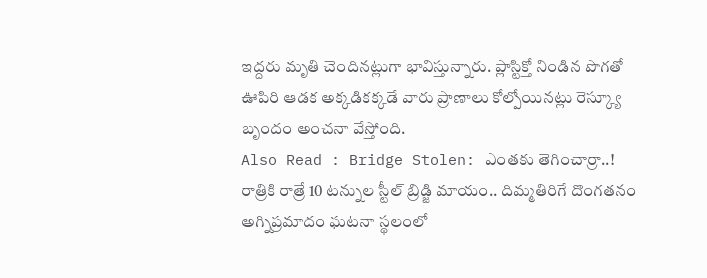ఇద్దరు మృతి చెందినట్లుగా భావిస్తున్నారు. ప్లాస్టిక్తో నిండిన పొగతో ఊపిరి ఆడక అక్కడికక్కడే వారు ప్రాణాలు కోల్పోయినట్లు రెస్క్యూ బృందం అంచనా వేస్తోంది.
Also Read : Bridge Stolen: ఎంతకు తెగించార్రా..! రాత్రికి రాత్రే 10 టన్నుల స్టీల్ బ్రిడ్జి మాయం.. దిమ్మతిరిగే దొంగతనం
అగ్నిప్రమాదం ఘటనా స్థలంలో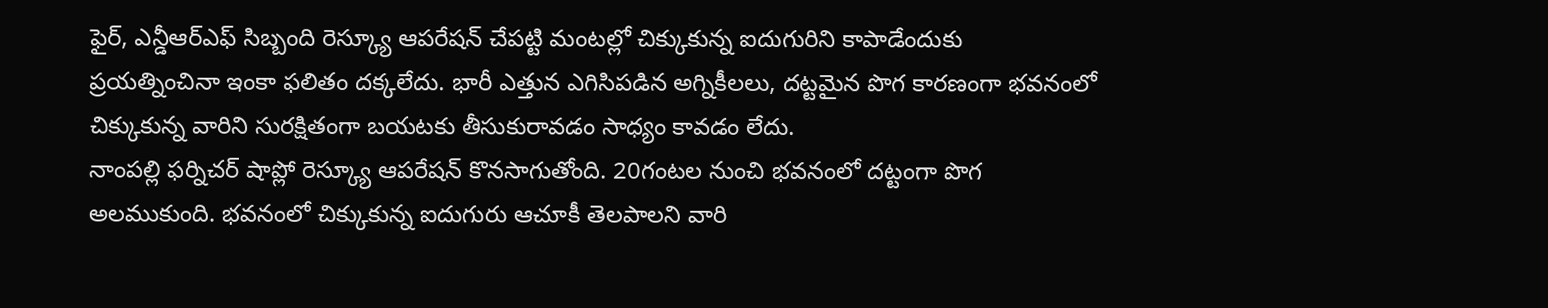ఫైర్, ఎన్డీఆర్ఎఫ్ సిబ్బంది రెస్క్యూ ఆపరేషన్ చేపట్టి మంటల్లో చిక్కుకున్న ఐదుగురిని కాపాడేందుకు ప్రయత్నించినా ఇంకా ఫలితం దక్కలేదు. భారీ ఎత్తున ఎగిసిపడిన అగ్నికీలలు, దట్టమైన పొగ కారణంగా భవనంలో చిక్కుకున్న వారిని సురక్షితంగా బయటకు తీసుకురావడం సాధ్యం కావడం లేదు.
నాంపల్లి ఫర్నిచర్ షాప్లో రెస్క్యూ ఆపరేషన్ కొనసాగుతోంది. 20గంటల నుంచి భవనంలో దట్టంగా పొగ అలముకుంది. భవనంలో చిక్కుకున్న ఐదుగురు ఆచూకీ తెలపాలని వారి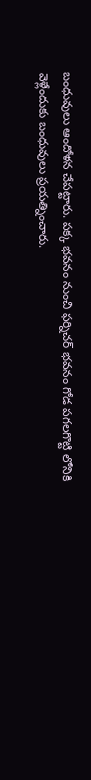బంధువులు ఆందోళన చేపట్టారు. పక్క భవనం నుంచి ఫర్నిచర్ భవనం గోడ పగలగొట్టి లోనికి వెళ్లేందుకు బంధువులు ప్రయత్నించారు.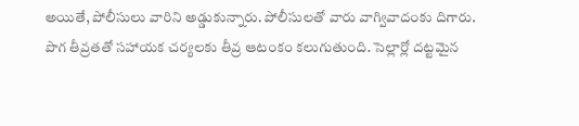అయితే, పోలీసులు వారిని అడ్డుకున్నారు. పోలీసులతో వారు వాగ్వివాదంకు దిగారు.
పొగ తీవ్రతతో సహాయక చర్యలకు తీవ్ర ఆటంకం కలుగుతుంది. సెల్లార్లో దట్టమైన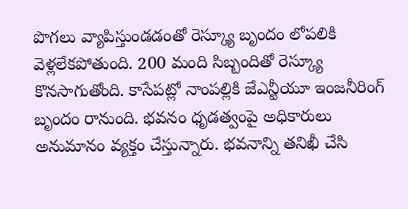పొగలు వ్యాపిస్తుండడంతో రెస్క్యూ బృందం లోపలికి వెళ్లలేకపోతుంది. 200 మంది సిబ్బందితో రెస్క్యూ కొనసాగుతోంది. కాసేపట్లో నాంపల్లికి జేఎన్టీయూ ఇంజనీరింగ్ బృందం రానుంది. భవనం ధృడత్వంపై అధికారులు అనుమానం వ్యక్తం చేస్తున్నారు. భవనాన్ని తనిఖీ చేసి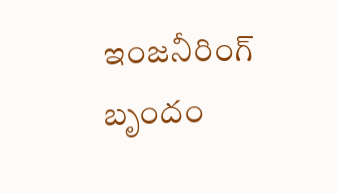ఇంజనీరింగ్ బృందం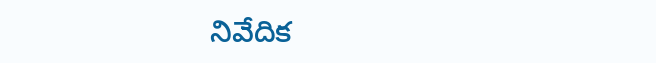నివేదిక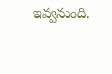ఇవ్వనుంది.